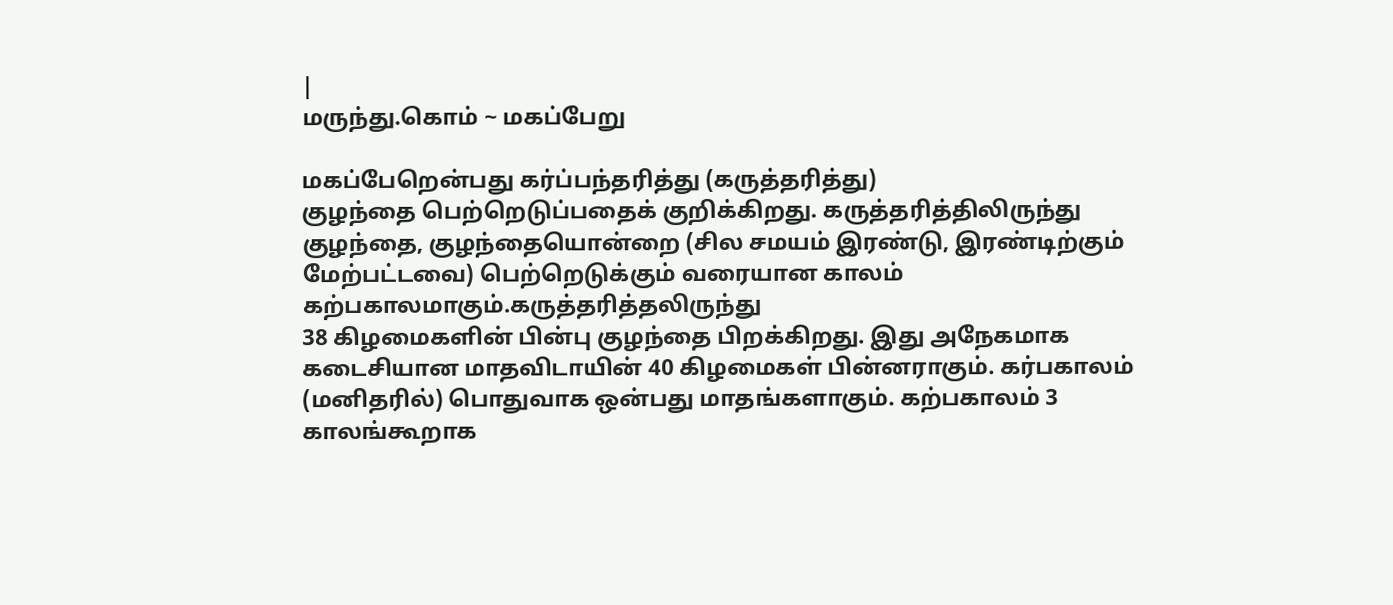|
மருந்து.கொம் ~ மகப்பேறு

மகப்பேறென்பது கர்ப்பந்தரித்து (கருத்தரித்து)
குழந்தை பெற்றெடுப்பதைக் குறிக்கிறது. கருத்தரித்திலிருந்து
குழந்தை, குழந்தையொன்றை (சில சமயம் இரண்டு, இரண்டிற்கும்
மேற்பட்டவை) பெற்றெடுக்கும் வரையான காலம் கற்பகாலமாகும்.கருத்தரித்தலிருந்து
38 கிழமைகளின் பின்பு குழந்தை பிறக்கிறது. இது அநேகமாக
கடைசியான மாதவிடாயின் 40 கிழமைகள் பின்னராகும். கர்பகாலம்
(மனிதரில்) பொதுவாக ஒன்பது மாதங்களாகும். கற்பகாலம் 3
காலங்கூறாக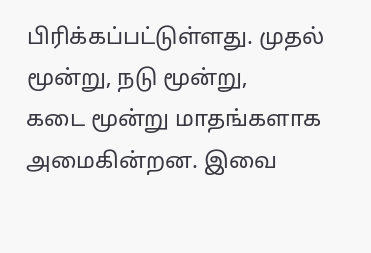பிரிக்கப்பட்டுள்ளது. முதல் மூன்று, நடு மூன்று,
கடை மூன்று மாதங்களாக அமைகின்றன. இவை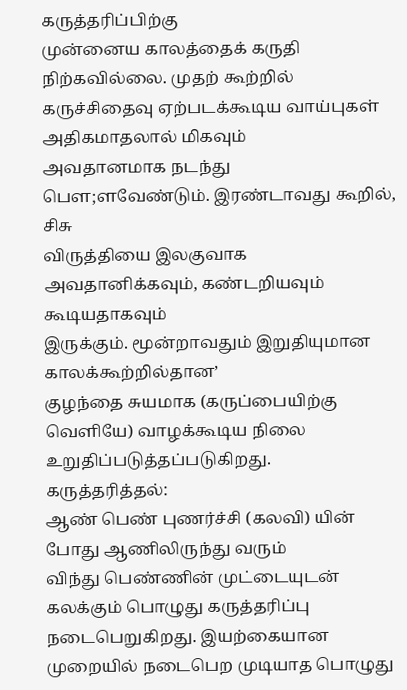கருத்தரிப்பிற்கு
முன்னைய காலத்தைக் கருதி நிற்கவில்லை. முதற் கூற்றில்
கருச்சிதைவு ஏற்படக்கூடிய வாய்புகள் அதிகமாதலால் மிகவும்
அவதானமாக நடந்து பௌ;ளவேண்டும். இரண்டாவது கூறில், சிசு
விருத்தியை இலகுவாக அவதானிக்கவும், கண்டறியவும் கூடியதாகவும்
இருக்கும். மூன்றாவதும் இறுதியுமான காலக்கூற்றில்தான’
குழந்தை சுயமாக (கருப்பையிற்கு வெளியே) வாழக்கூடிய நிலை
உறுதிப்படுத்தப்படுகிறது.
கருத்தரித்தல்:
ஆண் பெண் புணர்ச்சி (கலவி) யின் போது ஆணிலிருந்து வரும்
விந்து பெண்ணின் முட்டையுடன் கலக்கும் பொழுது கருத்தரிப்பு
நடைபெறுகிறது. இயற்கையான முறையில் நடைபெற முடியாத பொழுது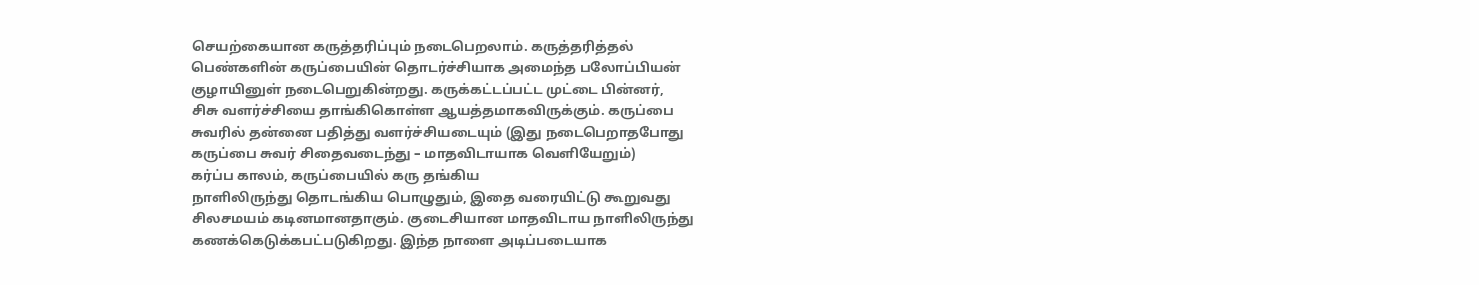செயற்கையான கருத்தரிப்பும் நடைபெறலாம். கருத்தரித்தல்
பெண்களின் கருப்பையின் தொடர்ச்சியாக அமைந்த பலோப்பியன்
குழாயினுள் நடைபெறுகின்றது. கருக்கட்டப்பட்ட முட்டை பின்னர்,
சிசு வளர்ச்சியை தாங்கிகொள்ள ஆயத்தமாகவிருக்கும். கருப்பை
சுவரில் தன்னை பதித்து வளர்ச்சியடையும் (இது நடைபெறாதபோது
கருப்பை சுவர் சிதைவடைந்து – மாதவிடாயாக வெளியேறும்)
கர்ப்ப காலம், கருப்பையில் கரு தங்கிய
நாளிலிருந்து தொடங்கிய பொழுதும், இதை வரையிட்டு கூறுவது
சிலசமயம் கடினமானதாகும். குடைசியான மாதவிடாய நாளிலிருந்து
கணக்கெடுக்கபட்படுகிறது. இந்த நாளை அடிப்படையாக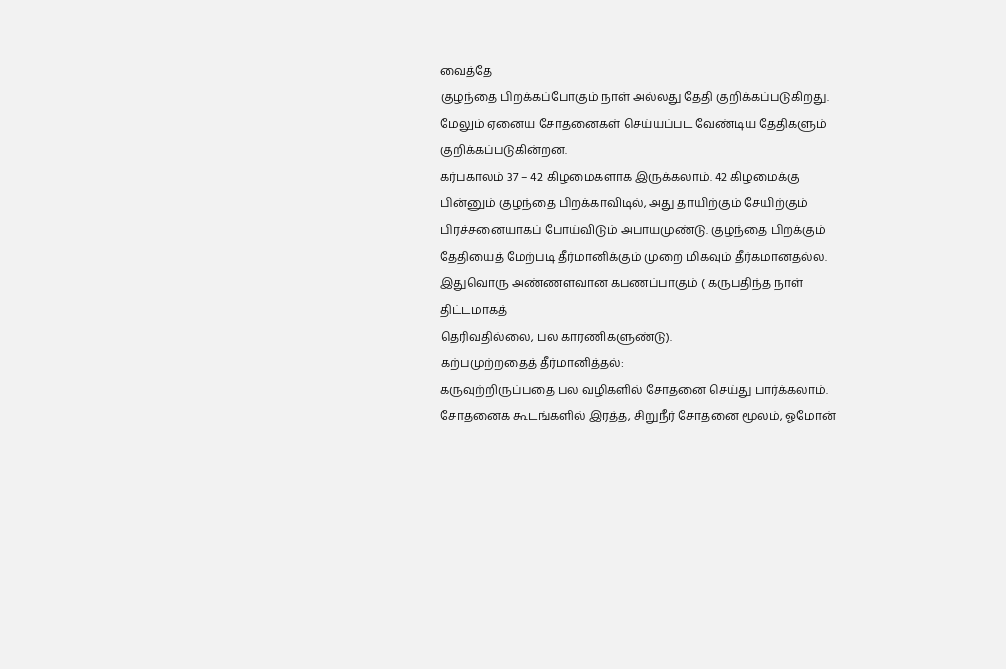வைத்தே
குழந்தை பிறக்கப்போகும் நாள் அல்லது தேதி குறிக்கப்படுகிறது.
மேலும் ஏனைய சோதனைகள் செய்யப்பட வேண்டிய தேதிகளும் குறிக்கப்படுகின்றன.
கர்பகாலம் 37 – 42 கிழமைகளாக இருக்கலாம். 42 கிழமைக்கு
பின்னும் குழந்தை பிறக்காவிடில், அது தாயிற்கும் சேயிற்கும்
பிரச்சனையாகப் போய்விடும் அபாயமுண்டு. குழந்தை பிறக்கும்
தேதியைத் மேற்படி தீர்மானிக்கும் முறை மிகவும் தீர்கமானதல்ல.
இதுவொரு அண்ணளவான கபணப்பாகும் ( கருபதிந்த நாள் திட்டமாகத்
தெரிவதில்லை, பல காரணிகளுண்டு).
கற்பமுற்றதைத் தீர்மானித்தல்:
கருவுற்றிருப்பதை பல வழிகளில் சோதனை செய்து பார்க்கலாம்.
சோதனைக கூடங்களில் இரத்த, சிறுநீர் சோதனை மூலம், ஓமோன்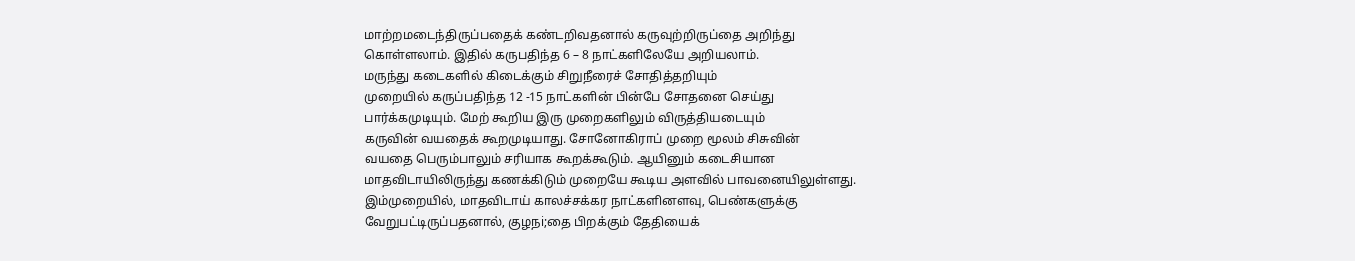மாற்றமடைந்திருப்பதைக் கண்டறிவதனால் கருவுற்றிருப்தை அறிந்து
கொள்ளலாம். இதில் கருபதிந்த 6 – 8 நாட்களிலேயே அறியலாம்.
மருந்து கடைகளில் கிடைக்கும் சிறுநீரைச் சோதித்தறியும்
முறையில் கருப்பதிந்த 12 -15 நாட்களின் பின்பே சோதனை செய்து
பார்க்கமுடியும். மேற் கூறிய இரு முறைகளிலும் விருத்தியடையும்
கருவின் வயதைக் கூறமுடியாது. சோனோகிராப் முறை மூலம் சிசுவின்
வயதை பெரும்பாலும் சரியாக கூறக்கூடும். ஆயினும் கடைசியான
மாதவிடாயிலிருந்து கணக்கிடும் முறையே கூடிய அளவில் பாவனையிலுள்ளது.
இம்முறையில், மாதவிடாய் காலச்சக்கர நாட்களினளவு, பெண்களுக்கு
வேறுபட்டிருப்பதனால், குழநi;தை பிறக்கும் தேதியைக்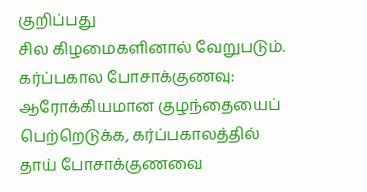குறிப்பது
சில கிழமைகளினால் வேறுபடும்.
கர்ப்பகால போசாக்குணவு:
ஆரோக்கியமான குழந்தையைப் பெற்றெடுக்க, கர்ப்பகாலத்தில்
தாய் போசாக்குணவை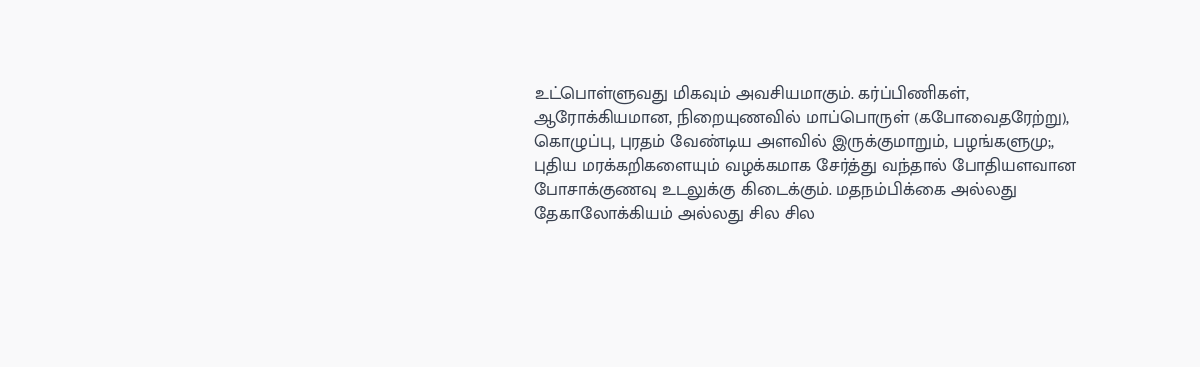உட்பொள்ளுவது மிகவும் அவசியமாகும். கர்ப்பிணிகள்,
ஆரோக்கியமான, நிறையுணவில் மாப்பொருள் (கபோவைதரேற்று),
கொழுப்பு, புரதம் வேண்டிய அளவில் இருக்குமாறும், பழங்களுமு;,
புதிய மரக்கறிகளையும் வழக்கமாக சேர்த்து வந்தால் போதியளவான
போசாக்குணவு உடலுக்கு கிடைக்கும். மதநம்பிக்கை அல்லது
தேகாலோக்கியம் அல்லது சில சில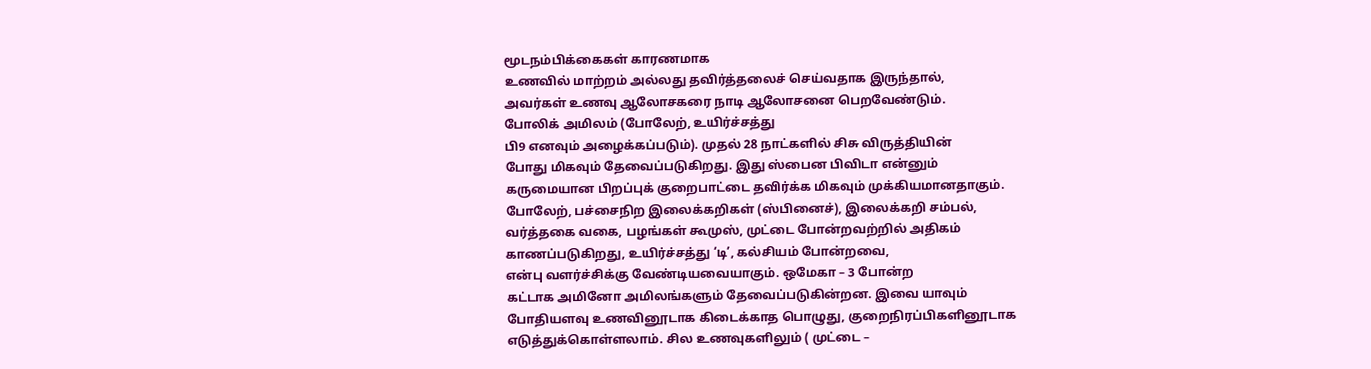மூடநம்பிக்கைகள் காரணமாக
உணவில் மாற்றம் அல்லது தவிர்த்தலைச் செய்வதாக இருந்தால்,
அவர்கள் உணவு ஆலோசகரை நாடி ஆலோசனை பெறவேண்டும்.
போலிக் அமிலம் (போலேற், உயிர்ச்சத்து
பி9 எனவும் அழைக்கப்படும்). முதல் 28 நாட்களில் சிசு விருத்தியின்
போது மிகவும் தேவைப்படுகிறது. இது ஸ்பைன பிவிடா என்னும்
கருமையான பிறப்புக் குறைபாட்டை தவிர்க்க மிகவும் முக்கியமானதாகும்.
போலேற், பச்சைநிற இலைக்கறிகள் (ஸ்பினைச்), இலைக்கறி சம்பல்,
வர்த்தகை வகை, பழங்கள் கூமுஸ், முட்டை போன்றவற்றில் அதிகம்
காணப்படுகிறது, உயிர்ச்சத்து ‘டி’, கல்சியம் போன்றவை,
என்பு வளர்ச்சிக்கு வேண்டியவையாகும். ஒமேகா – 3 போன்ற
கட்டாக அமினோ அமிலங்களும் தேவைப்படுகின்றன. இவை யாவும்
போதியளவு உணவினூடாக கிடைக்காத பொழுது, குறைநிரப்பிகளினூடாக
எடுத்துக்கொள்ளலாம். சில உணவுகளிலும் ( முட்டை –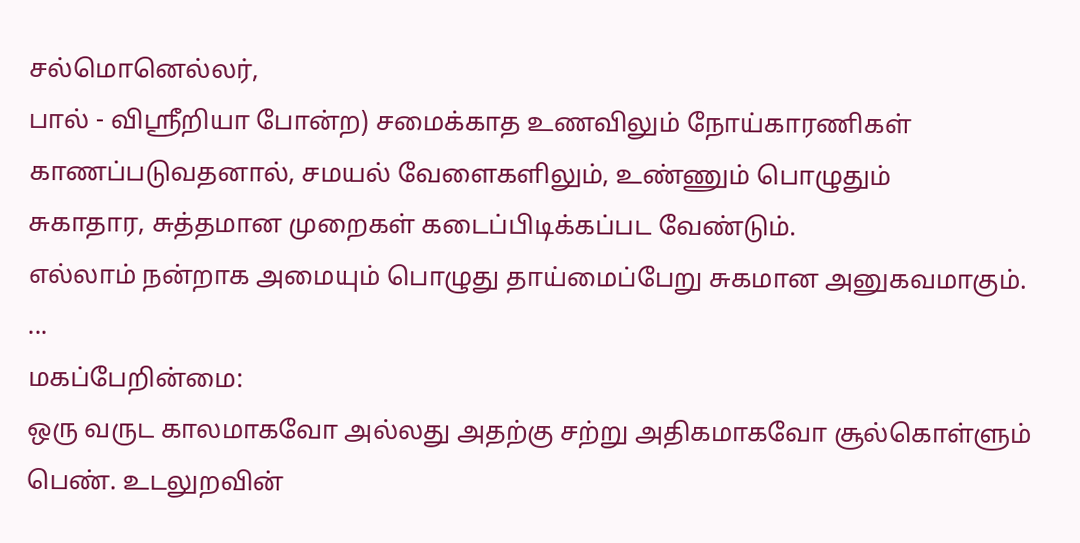சல்மொனெல்லர்,
பால் - விஸ்ரீறியா போன்ற) சமைக்காத உணவிலும் நோய்காரணிகள்
காணப்படுவதனால், சமயல் வேளைகளிலும், உண்ணும் பொழுதும்
சுகாதார, சுத்தமான முறைகள் கடைப்பிடிக்கப்பட வேண்டும்.
எல்லாம் நன்றாக அமையும் பொழுது தாய்மைப்பேறு சுகமான அனுகவமாகும்.
...
மகப்பேறின்மை:
ஒரு வருட காலமாகவோ அல்லது அதற்கு சற்று அதிகமாகவோ சூல்கொள்ளும்
பெண். உடலுறவின்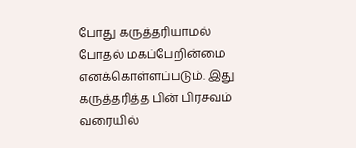போது கருத்தரியாமல் போதல் மகப்பேறின்மை
எனக்கொள்ளப்படும். இது கருத்தரித்த பின் பிரசவம் வரையில்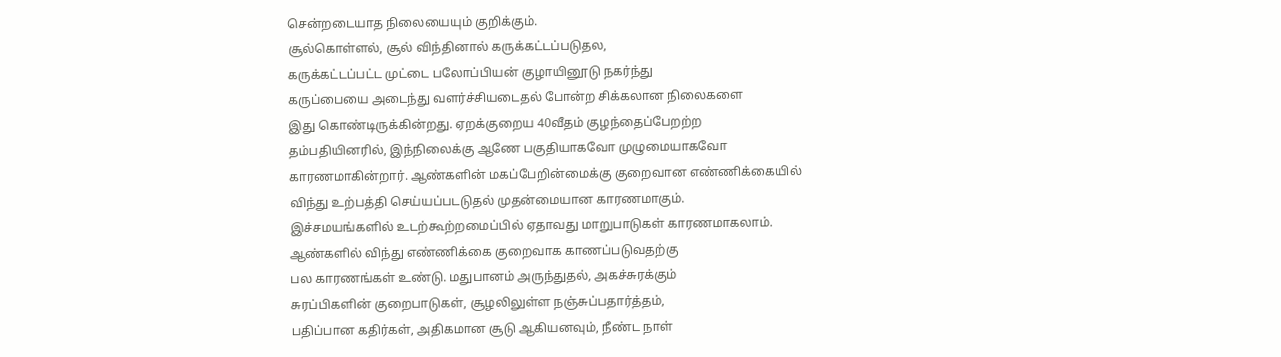சென்றடையாத நிலையையும் குறிக்கும்.
சூல்கொள்ளல், சூல் விந்தினால் கருக்கட்டப்படுதல,
கருக்கட்டப்பட்ட முட்டை பலோப்பியன் குழாயினூடு நகர்ந்து
கருப்பையை அடைந்து வளர்ச்சியடைதல் போன்ற சிக்கலான நிலைகளை
இது கொண்டிருக்கின்றது. ஏறக்குறைய 40வீதம் குழந்தைப்பேறற்ற
தம்பதியினரில், இந்நிலைக்கு ஆணே பகுதியாகவோ முழுமையாகவோ
காரணமாகின்றார். ஆண்களின் மகப்பேறின்மைக்கு குறைவான எண்ணிக்கையில்
விந்து உற்பத்தி செய்யப்படடுதல் முதன்மையான காரணமாகும்.
இச்சமயங்களில் உடற்கூற்றமைப்பில் ஏதாவது மாறுபாடுகள் காரணமாகலாம்.
ஆண்களில் விந்து எண்ணிக்கை குறைவாக காணப்படுவதற்கு
பல காரணங்கள் உண்டு. மதுபானம் அருந்துதல், அகச்சுரக்கும்
சுரப்பிகளின் குறைபாடுகள், சூழலிலுள்ள நஞ்சுப்பதார்த்தம்,
பதிப்பான கதிர்கள், அதிகமான சூடு ஆகியனவும், நீண்ட நாள்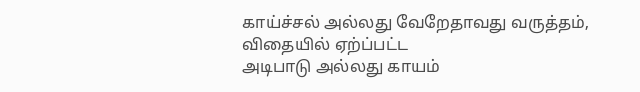காய்ச்சல் அல்லது வேறேதாவது வருத்தம், விதையில் ஏற்ப்பட்ட
அடிபாடு அல்லது காயம்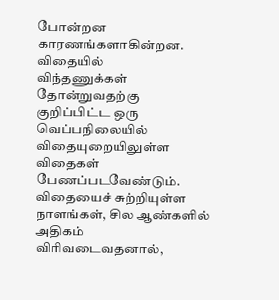போன்றன காரணங்களாகின்றன. விதையில்
விந்தணுக்கள் தோன்றுவதற்கு குறிப்பிட்ட ஒரு வெப்பநிலையில்
விதையுறையிலுள்ள விதைகள் பேணப்படவேண்டும். விதையைச் சுற்றியுள்ள
நாளங்கள், சில ஆண்களில் அதிகம் விரிவடைவதனால்,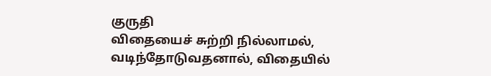குருதி
விதையைச் சுற்றி நில்லாமல், வடிந்தோடுவதனால், விதையில்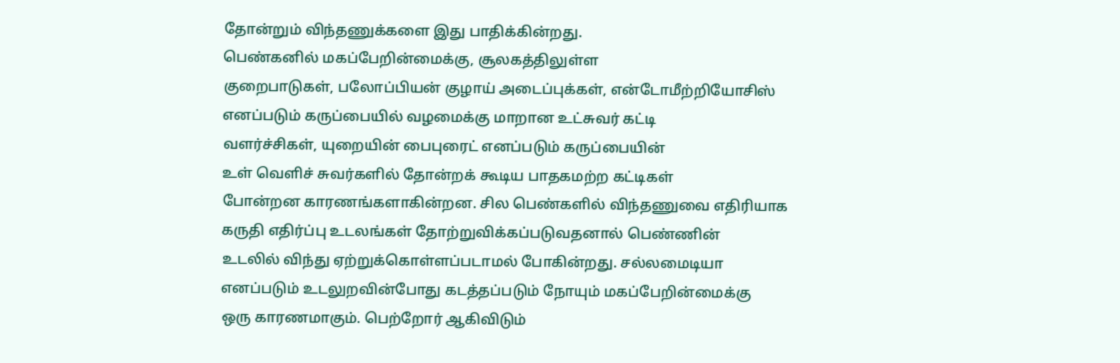தோன்றும் விந்தணுக்களை இது பாதிக்கின்றது.
பெண்கனில் மகப்பேறின்மைக்கு, சூலகத்திலுள்ள
குறைபாடுகள், பலோப்பியன் குழாய் அடைப்புக்கள், என்டோமீற்றியோசிஸ்
எனப்படும் கருப்பையில் வழமைக்கு மாறான உட்சுவர் கட்டி
வளர்ச்சிகள், யுறையின் பைபுரைட் எனப்படும் கருப்பையின்
உள் வெளிச் சுவர்களில் தோன்றக் கூடிய பாதகமற்ற கட்டிகள்
போன்றன காரணங்களாகின்றன. சில பெண்களில் விந்தணுவை எதிரியாக
கருதி எதிர்ப்பு உடலங்கள் தோற்றுவிக்கப்படுவதனால் பெண்ணின்
உடலில் விந்து ஏற்றுக்கொள்ளப்படாமல் போகின்றது. சல்லமைடியா
எனப்படும் உடலுறவின்போது கடத்தப்படும் நோயும் மகப்பேறின்மைக்கு
ஒரு காரணமாகும். பெற்றோர் ஆகிவிடும்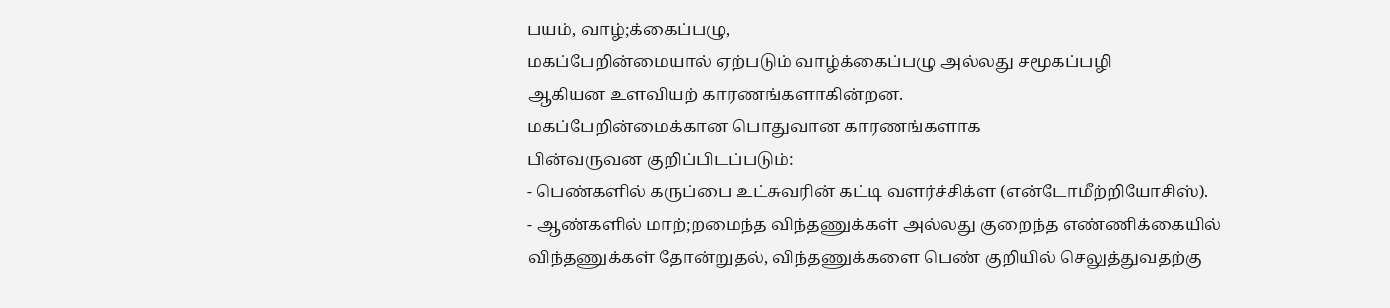பயம், வாழ்;க்கைப்பழு,
மகப்பேறின்மையால் ஏற்படும் வாழ்க்கைப்பழு அல்லது சமூகப்பழி
ஆகியன உளவியற் காரணங்களாகின்றன.
மகப்பேறின்மைக்கான பொதுவான காரணங்களாக
பின்வருவன குறிப்பிடப்படும்:
- பெண்களில் கருப்பை உட்சுவரின் கட்டி வளர்ச்சிக்ள (என்டோமீற்றியோசிஸ்).
- ஆண்களில் மாற்;றமைந்த விந்தணுக்கள் அல்லது குறைந்த எண்ணிக்கையில்
விந்தணுக்கள் தோன்றுதல், விந்தணுக்களை பெண் குறியில் செலுத்துவதற்கு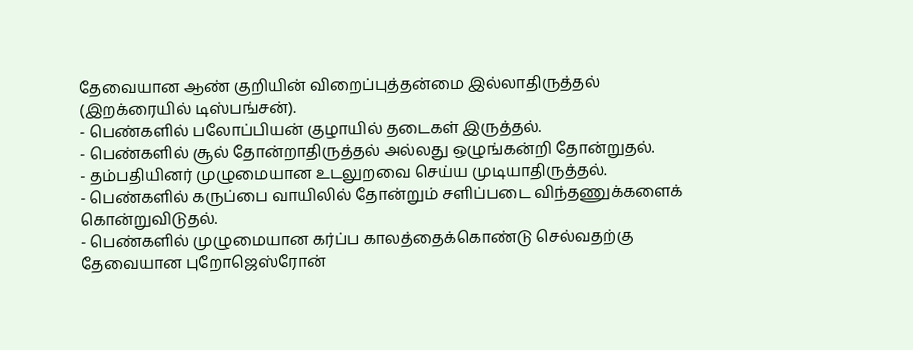தேவையான ஆண் குறியின் விறைப்புத்தன்மை இல்லாதிருத்தல்
(இறக்ரையில் டிஸ்பங்சன்).
- பெண்களில் பலோப்பியன் குழாயில் தடைகள் இருத்தல்.
- பெண்களில் சூல் தோன்றாதிருத்தல் அல்லது ஒழுங்கன்றி தோன்றுதல்.
- தம்பதியினர் முழுமையான உடலுறவை செய்ய முடியாதிருத்தல்.
- பெண்களில் கருப்பை வாயிலில் தோன்றும் சளிப்படை விந்தணுக்களைக்
கொன்றுவிடுதல்.
- பெண்களில் முழுமையான கர்ப்ப காலத்தைக்கொண்டு செல்வதற்கு
தேவையான புறோஜெஸ்ரோன்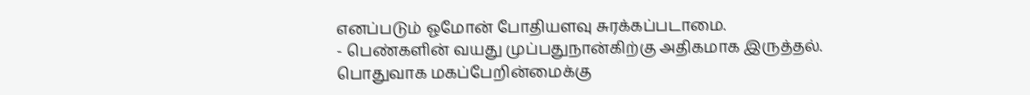எனப்படும் ஓமோன் போதியளவு சுரக்கப்படாமை.
- பெண்களின் வயது முப்பதுநான்கிற்கு அதிகமாக இருத்தல்.
பொதுவாக மகப்பேறின்மைக்கு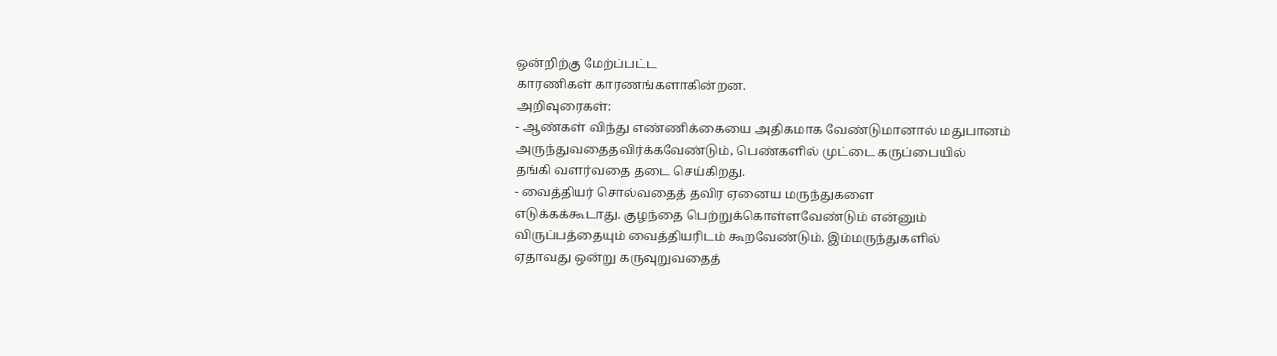ஒன்றிற்கு மேற்ப்பட்ட
காரணிகள் காரணங்களாகின்றன.
அறிவுரைகள்:
- ஆண்கள் விந்து எண்ணிக்கையை அதிகமாக வேண்டுமானால் மதுபானம்
அருந்துவதைதவிர்க்கவேண்டும், பெண்களில் முட்டை கருப்பையில்
தங்கி வளர்வதை தடை செய்கிறது.
- வைத்தியர் சொல்வதைத் தவிர ஏனைய மருந்துகளை
எடுக்கக்கூடாது. குழந்தை பெற்றுக்கொள்ளவேண்டும் என்னும்
விருப்பத்தையும் வைத்தியரிடம் கூறவேண்டும். இம்மருந்துகளில்
ஏதாவது ஒன்று கருவுறுவதைத்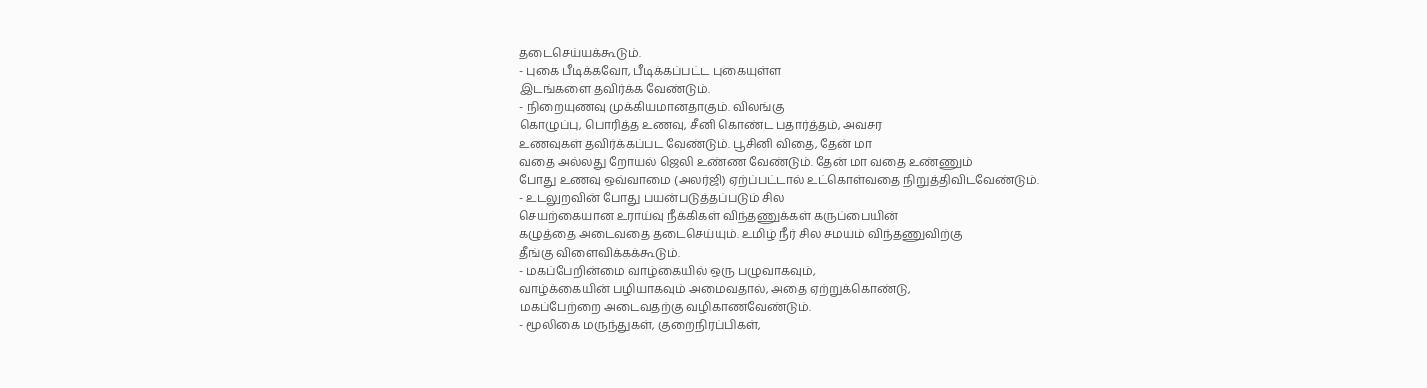தடைசெய்யக்கூடும்.
- புகை பீடிக்கவோ, பீடிக்கப்பட்ட புகையுள்ள
இடங்களை தவிர்க்க வேண்டும்.
- நிறையுணவு முக்கியமானதாகும். விலங்கு
கொழுப்பு, பொரித்த உணவு, சீனி கொண்ட பதார்த்தம், அவசர
உணவுகள் தவிர்க்கப்பட வேண்டும். பூசினி விதை, தேன் மா
வதை அல்லது றோயல் ஜெலி உண்ண வேண்டும். தேன் மா வதை உண்ணும்
போது உணவு ஒவ்வாமை (அலர்ஜி) ஏற்ப்பட்டால் உட்கொள்வதை நிறுத்திவிடவேண்டும்.
- உடலுறவின் போது பயன்படுத்தப்படும் சில
செயற்கையான உராய்வு நீக்கிகள் விந்தணுக்கள் கருப்பையின்
கழுத்தை அடைவதை தடைசெய்யும். உமிழ் நீர் சில சமயம் விந்தணுவிற்கு
தீங்கு விளைவிக்கக்கூடும்.
- மகப்பேறின்மை வாழ்கையில் ஒரு பழுவாகவும்,
வாழ்க்கையின் பழியாகவும் அமைவதால், அதை ஏற்றுக்கொண்டு,
மகப்பேற்றை அடைவதற்கு வழிகாணவேண்டும்.
- மூலிகை மருந்துகள், குறைநிரப்பிகள்,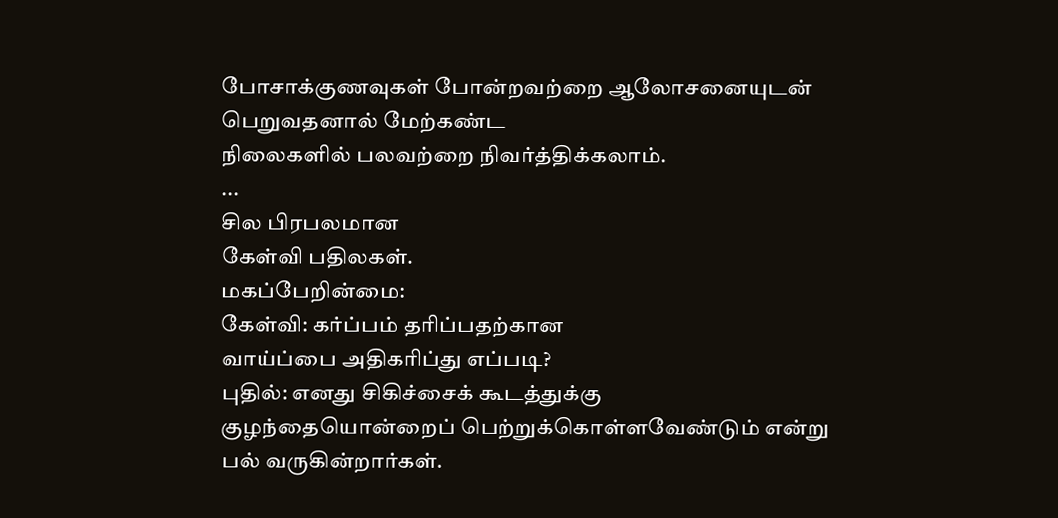போசாக்குணவுகள் போன்றவற்றை ஆலோசனையுடன் பெறுவதனால் மேற்கண்ட
நிலைகளில் பலவற்றை நிவர்த்திக்கலாம்.
...
சில பிரபலமான
கேள்வி பதிலகள்.
மகப்பேறின்மை:
கேள்வி: கர்ப்பம் தரிப்பதற்கான
வாய்ப்பை அதிகரிப்து எப்படி?
புதில்: எனது சிகிச்சைக் கூடத்துக்கு
குழந்தையொன்றைப் பெற்றுக்கொள்ளவேண்டும் என்று பல் வருகின்றார்கள்.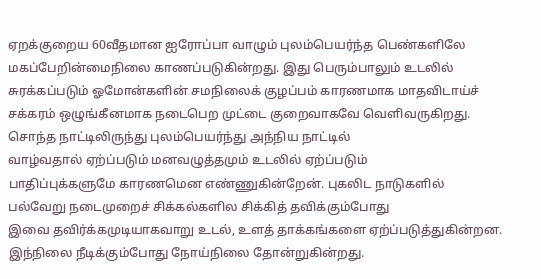ஏறக்குறைய 60வீதமான ஐரோப்பா வாழும் புலம்பெயர்ந்த பெண்களிலே
மகப்பேறின்மைநிலை காணப்படுகின்றது. இது பெரும்பாலும் உடலில்
சுரக்கப்படும் ஓமோன்களின் சமநிலைக் குழப்பம் காரணமாக மாதவிடாய்ச்
சக்கரம் ஒழுங்கீனமாக நடைபெற முட்டை குறைவாகவே வெளிவருகிறது.
சொந்த நாட்டிலிருந்து புலம்பெயர்ந்து அந்நிய நாட்டில்
வாழ்வதால் ஏற்ப்படும் மனவழுத்தமும் உடலில் ஏற்ப்படும்
பாதிப்புக்களுமே காரணமென எண்ணுகின்றேன். புகலிட நாடுகளில்
பல்வேறு நடைமுறைச் சிக்கல்களில சிக்கித் தவிக்கும்போது
இவை தவிர்க்கமுடியாகவாறு உடல், உளத் தாக்கங்களை ஏற்ப்படுத்துகின்றன.
இந்நிலை நீடிக்கும்போது நோய்நிலை தோன்றுகின்றது.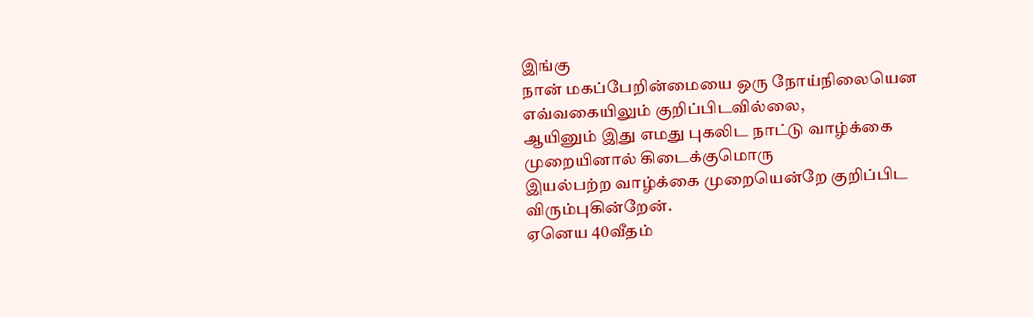இங்கு
நான் மகப்பேறின்மையை ஒரு நோய்நிலையென எவ்வகையிலும் குறிப்பிடவில்லை,
ஆயினும் இது எமது புகலிட நாட்டு வாழ்க்கை முறையினால் கிடைக்குமொரு
இயல்பற்ற வாழ்க்கை முறையென்றே குறிப்பிட விரும்புகின்றேன்.
ஏனெய 40வீதம்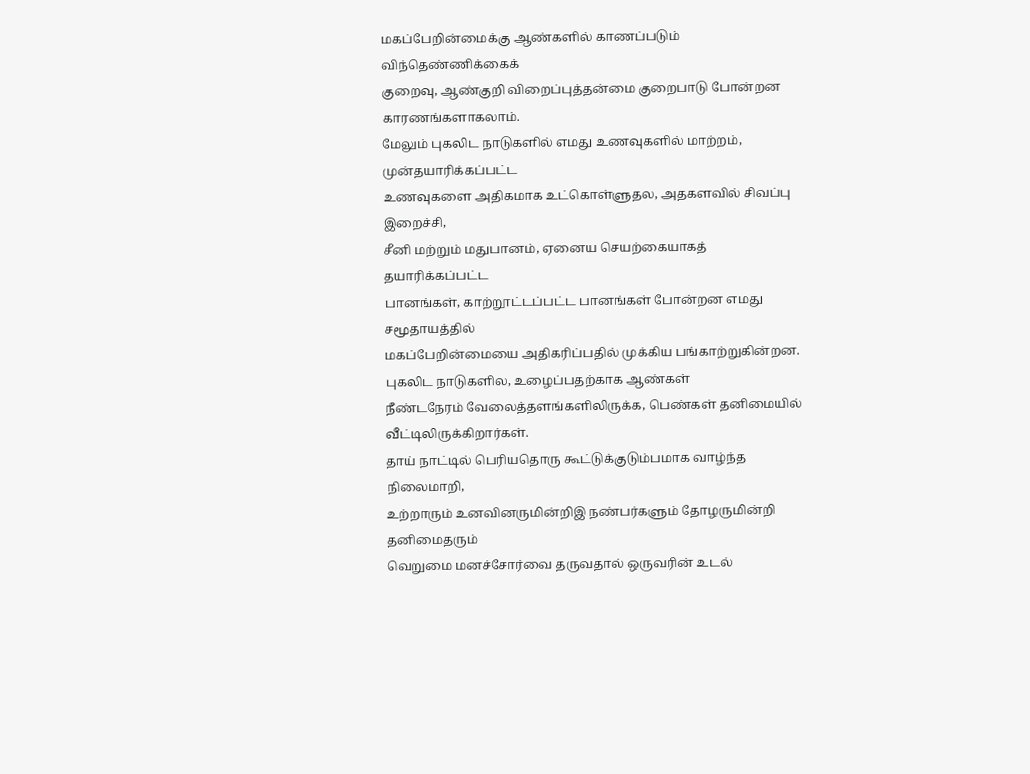மகப்பேறின்மைக்கு ஆண்களில் காணப்படும் விந்தெண்ணிக்கைக்
குறைவு, ஆண்குறி விறைப்புத்தன்மை குறைபாடு போன்றன காரணங்களாகலாம்.
மேலும் புகலிட நாடுகளில் எமது உணவுகளில் மாற்றம், முன்தயாரிக்கப்பட்ட
உணவுகளை அதிகமாக உட்கொள்ளுதல, அதகளவில் சிவப்பு இறைச்சி,
சீனி மற்றும் மதுபானம், ஏனைய செயற்கையாகத் தயாரிக்கப்பட்ட
பானங்கள், காற்றூட்டப்பட்ட பானங்கள் போன்றன எமது சமூதாயத்தில்
மகப்பேறின்மையை அதிகரிப்பதில் முக்கிய பங்காற்றுகின்றன.
புகலிட நாடுகளில, உழைப்பதற்காக ஆண்கள்
நீண்டநேரம் வேலைத்தளங்களிலிருக்க, பெண்கள் தனிமையில் வீட்டிலிருக்கிறார்கள்.
தாய் நாட்டில் பெரியதொரு கூட்டுக்குடும்பமாக வாழ்ந்த நிலைமாறி,
உற்றாரும் உனவினருமின்றிஇ நண்பர்களும் தோழருமின்றி தனிமைதரும்
வெறுமை மனச்சோர்வை தருவதால் ஒருவரின் உடல்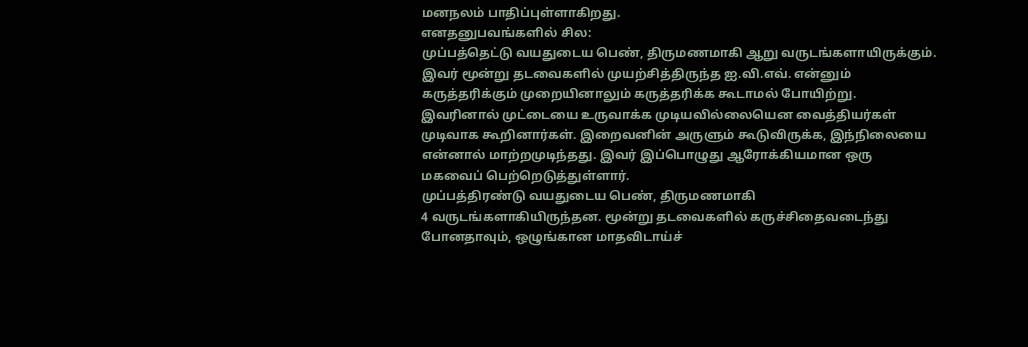மனநலம் பாதிப்புள்ளாகிறது.
எனதனுபவங்களில் சில:
முப்பத்தெட்டு வயதுடைய பெண், திருமணமாகி ஆறு வருடங்களாயிருக்கும்.
இவர் மூன்று தடவைகளில் முயற்சித்திருந்த ஐ.வி.எவ். என்னும்
கருத்தரிக்கும் முறையினாலும் கருத்தரிக்க கூடாமல் போயிற்று.
இவரினால் முட்டையை உருவாக்க முடியவில்லையென வைத்தியர்கள்
முடிவாக கூறினார்கள். இறைவனின் அருளும் கூடுவிருக்க, இந்நிலையை
என்னால் மாற்றமுடிந்தது. இவர் இப்பொழுது ஆரோக்கியமான ஒரு
மகவைப் பெற்றெடுத்துள்ளார்.
முப்பத்திரண்டு வயதுடைய பெண், திருமணமாகி
4 வருடங்களாகியிருந்தன. மூன்று தடவைகளில் கருச்சிதைவடைந்து
போனதாவும், ஒழுங்கான மாதவிடாய்ச்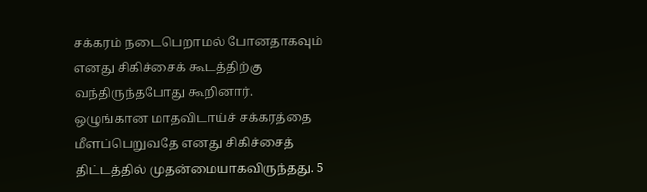சக்கரம் நடைபெறாமல் போனதாகவும்
எனது சிகிச்சைக் கூடத்திற்கு வந்திருந்தபோது கூறினார்.
ஒழுங்கான மாதவிடாய்ச் சக்கரத்தை மீளப்பெறுவதே எனது சிகிச்சைத்
திட்டத்தில் முதன்மையாகவிருந்தது. 5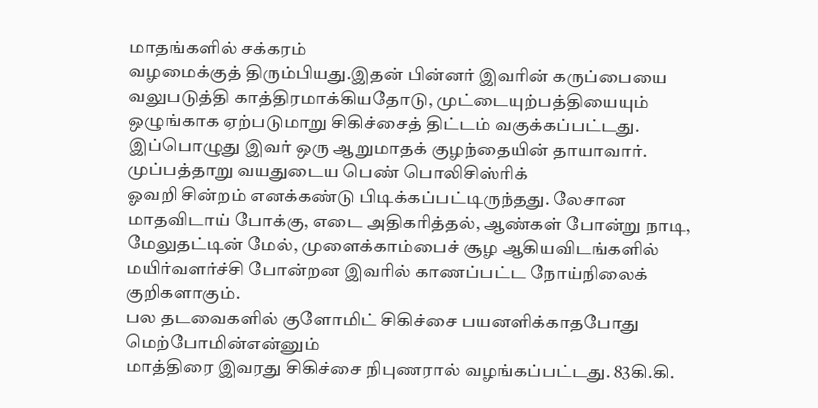மாதங்களில் சக்கரம்
வழமைக்குத் திரும்பியது.இதன் பின்னர் இவரின் கருப்பையை
வலுபடுத்தி காத்திரமாக்கியதோடு, முட்டையுற்பத்தியையும்
ஒழுங்காக ஏற்படுமாறு சிகிச்சைத் திட்டம் வகுக்கப்பட்டது.
இப்பொழுது இவர் ஒரு ஆறுமாதக் குழந்தையின் தாயாவார்.
முப்பத்தாறு வயதுடைய பெண் பொலிசிஸ்ரிக்
ஓவறி சின்றம் எனக்கண்டு பிடிக்கப்பட்டிருந்தது. லேசான
மாதவிடாய் போக்கு, எடை அதிகரித்தல், ஆண்கள் போன்று நாடி,
மேலுதட்டின் மேல், முளைக்காம்பைச் சூழ ஆகியவிடங்களில்
மயிர்வளர்ச்சி போன்றன இவரில் காணப்பட்ட நோய்நிலைக் குறிகளாகும்.
பல தடவைகளில் குளோமிட் சிகிச்சை பயனளிக்காதபோது மெற்போமின்என்னும்
மாத்திரை இவரது சிகிச்சை நிபுணரால் வழங்கப்பட்டது. 83கி.கி.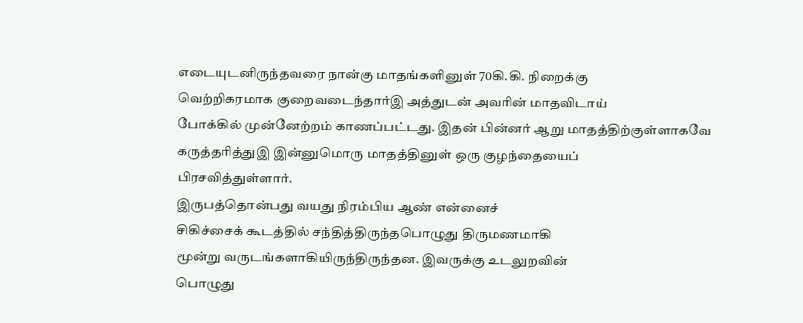எடையுடனிருந்தவரை நான்கு மாதங்களினுள் 70கி.கி. நிறைக்கு
வெற்றிகரமாக குறைவடைந்தார்இ அத்துடன் அவரின் மாதவிடாய்
போக்கில் முன்னேற்றம் காணப்பட்டது. இதன் பின்னர் ஆறு மாதத்திற்குள்ளாகவே
கருத்தரித்துஇ இன்னுமொரு மாதத்தினுள் ஒரு குழந்தையைப்
பிரசவித்துள்ளார்.
இருபத்தொன்பது வயது நிரம்பிய ஆண் என்னைச்
சிகிச்சைக் கூடத்தில் சந்தித்திருந்தபொழுது திருமணமாகி
மூன்று வருடங்களாகியிருந்திருந்தன. இவருக்கு உடலுறவின்
பொழுது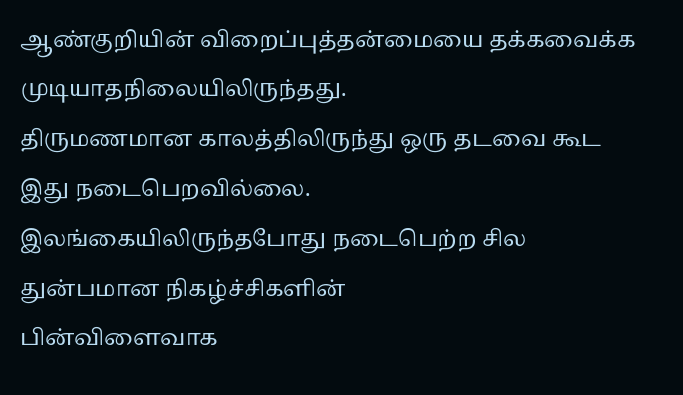ஆண்குறியின் விறைப்புத்தன்மையை தக்கவைக்க முடியாதநிலையிலிருந்தது.
திருமணமான காலத்திலிருந்து ஒரு தடவை கூட இது நடைபெறவில்லை.
இலங்கையிலிருந்தபோது நடைபெற்ற சில துன்பமான நிகழ்ச்சிகளின்
பின்விளைவாக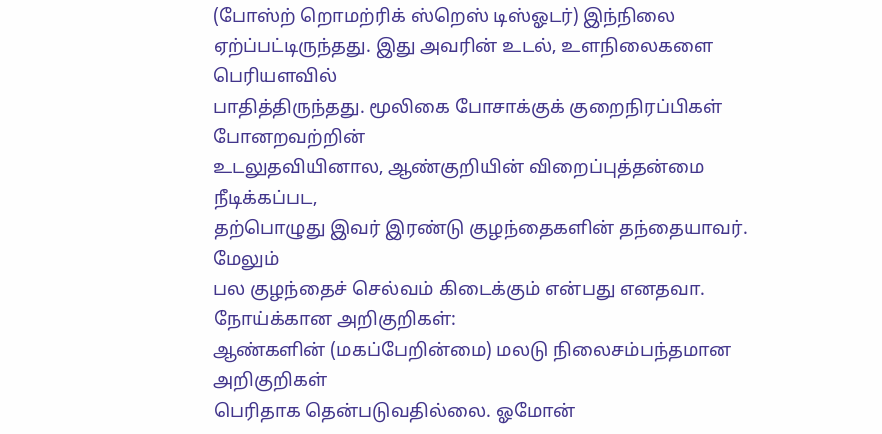(போஸ்ற் றொமற்ரிக் ஸ்றெஸ் டிஸ்ஓடர்) இந்நிலை
ஏற்ப்பட்டிருந்தது. இது அவரின் உடல், உளநிலைகளை பெரியளவில்
பாதித்திருந்தது. மூலிகை போசாக்குக் குறைநிரப்பிகள் போனறவற்றின்
உடலுதவியினால, ஆண்குறியின் விறைப்புத்தன்மை நீடிக்கப்பட,
தற்பொழுது இவர் இரண்டு குழந்தைகளின் தந்தையாவர். மேலும்
பல குழந்தைச் செல்வம் கிடைக்கும் என்பது எனதவா.
நோய்க்கான அறிகுறிகள்:
ஆண்களின் (மகப்பேறின்மை) மலடு நிலைசம்பந்தமான அறிகுறிகள்
பெரிதாக தென்படுவதில்லை. ஓமோன்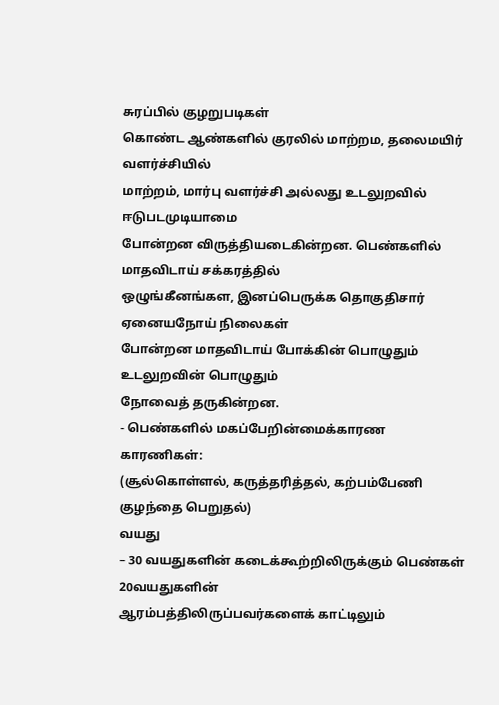சுரப்பில் குழறுபடிகள்
கொண்ட ஆண்களில் குரலில் மாற்றம, தலைமயிர் வளர்ச்சியில்
மாற்றம், மார்பு வளர்ச்சி அல்லது உடலுறவில் ஈடுபடமுடியாமை
போன்றன விருத்தியடைகின்றன. பெண்களில் மாதவிடாய் சக்கரத்தில்
ஒழுங்கீனங்கள, இனப்பெருக்க தொகுதிசார் ஏனையநோய் நிலைகள்
போன்றன மாதவிடாய் போக்கின் பொழுதும் உடலுறவின் பொழுதும்
நோவைத் தருகின்றன.
- பெண்களில் மகப்பேறின்மைக்காரண காரணிகள்:
(சூல்கொள்ளல், கருத்தரித்தல், கற்பம்பேணி குழந்தை பெறுதல்)
வயது
– 30 வயதுகளின் கடைக்கூற்றிலிருக்கும் பெண்கள் 20வயதுகளின்
ஆரம்பத்திலிருப்பவர்களைக் காட்டிலும்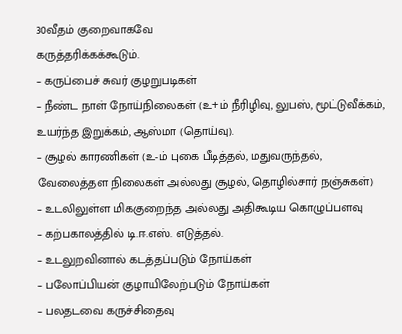30வீதம் குறைவாகவே
கருத்தரிக்கக்கூடும்.
– கருப்பைச் சுவர் குழறுபடிகள்
– நீண்ட நாள் நோய்நிலைகள் (உ+ம் நீரிழிவு, லுபஸ், மூட்டுவீக்கம்,
உயர்ந்த இறுக்கம், ஆஸ்மா (தொய்வு).
– சூழல் காரணிகள் (உ-ம் புகை பீடித்தல், மதுவருந்தல்,
வேலைத்தள நிலைகள் அல்லது சூழல், தொழில்சார் நஞ்சுகள்)
– உடலிலுள்ள மிககுறைந்த அல்லது அதிகூடிய கொழுப்பளவு
– கற்பகாலத்தில் டி.ஈ.எஸ். எடுத்தல்.
– உடலுறவினால் கடத்தப்படும் நோய்கள்
– பலோப்பியன் குழாயிலேற்படும் நோய்கள்
– பலதடவை கருச்சிதைவு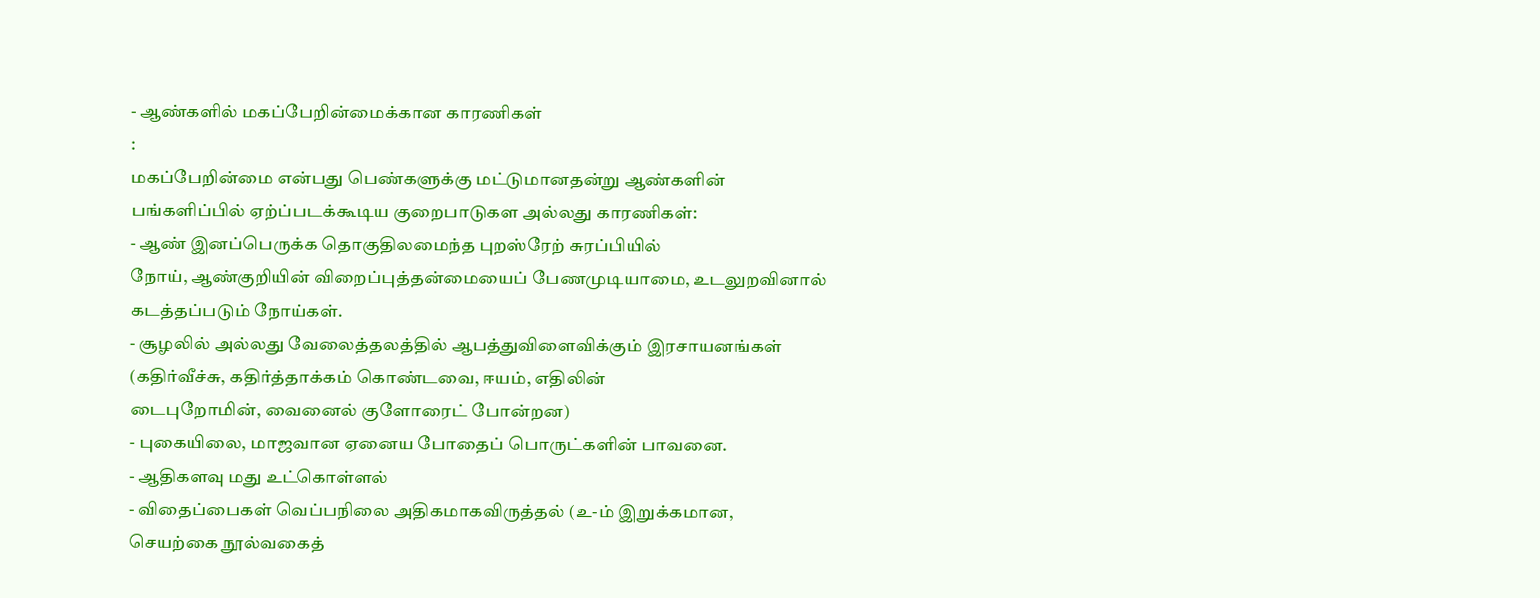- ஆண்களில் மகப்பேறின்மைக்கான காரணிகள்
:
மகப்பேறின்மை என்பது பெண்களுக்கு மட்டுமானதன்று ஆண்களின்
பங்களிப்பில் ஏற்ப்படக்கூடிய குறைபாடுகள அல்லது காரணிகள்:
- ஆண் இனப்பெருக்க தொகுதிலமைந்த புறஸ்ரேற் சுரப்பியில்
நோய், ஆண்குறியின் விறைப்புத்தன்மையைப் பேணமுடியாமை, உடலுறவினால்
கடத்தப்படும் நோய்கள்.
- சூழலில் அல்லது வேலைத்தலத்தில் ஆபத்துவிளைவிக்கும் இரசாயனங்கள்
(கதிர்வீச்சு, கதிர்த்தாக்கம் கொண்டவை, ஈயம், எதிலின்
டைபுறோமின், வைனைல் குளோரைட் போன்றன)
- புகையிலை, மாஜவான ஏனைய போதைப் பொருட்களின் பாவனை.
- ஆதிகளவு மது உட்கொள்ளல்
- விதைப்பைகள் வெப்பநிலை அதிகமாகவிருத்தல் (உ-ம் இறுக்கமான,
செயற்கை நூல்வகைத்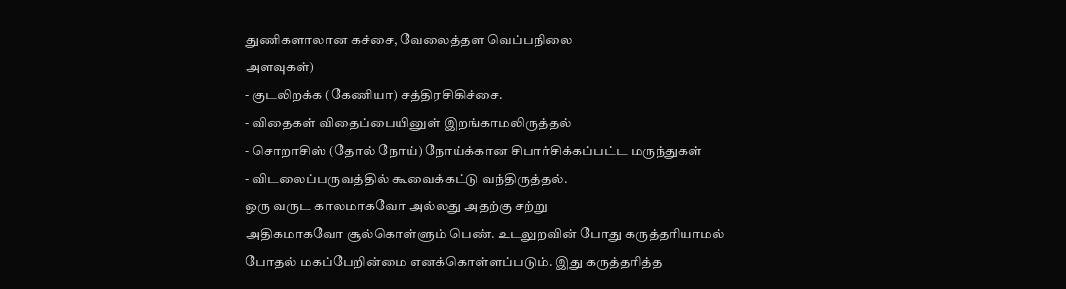துணிகளாலான கச்சை, வேலைத்தள வெப்பநிலை
அளவுகள்)
- குடலிறக்க (கேணியா) சத்திரசிகிச்சை.
- விதைகள் விதைப்பையினுள் இறங்காமலிருத்தல்
- சொறாசிஸ் (தோல் நோய்) நோய்க்கான சிபார்சிக்கப்பட்ட மருந்துகள்
- விடலைப்பருவத்தில் கூவைக்கட்டு வந்திருத்தல்.
ஒரு வருட காலமாகவோ அல்லது அதற்கு சற்று
அதிகமாகவோ சூல்கொள்ளும் பெண். உடலுறவின் போது கருத்தரியாமல்
போதல் மகப்பேறின்மை எனக்கொள்ளப்படும். இது கருத்தரித்த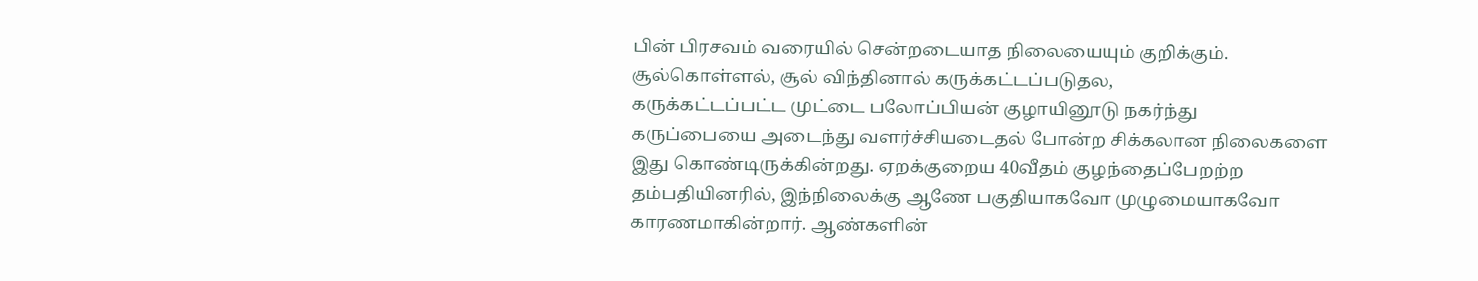பின் பிரசவம் வரையில் சென்றடையாத நிலையையும் குறிக்கும்.
சூல்கொள்ளல், சூல் விந்தினால் கருக்கட்டப்படுதல,
கருக்கட்டப்பட்ட முட்டை பலோப்பியன் குழாயினூடு நகர்ந்து
கருப்பையை அடைந்து வளர்ச்சியடைதல் போன்ற சிக்கலான நிலைகளை
இது கொண்டிருக்கின்றது. ஏறக்குறைய 40வீதம் குழந்தைப்பேறற்ற
தம்பதியினரில், இந்நிலைக்கு ஆணே பகுதியாகவோ முழுமையாகவோ
காரணமாகின்றார். ஆண்களின்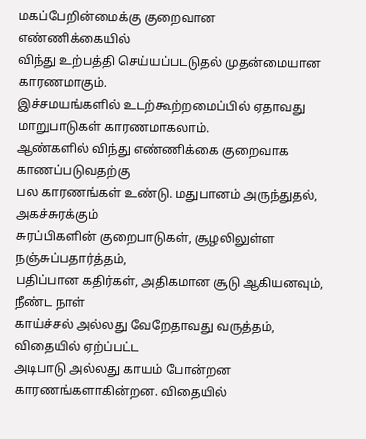மகப்பேறின்மைக்கு குறைவான எண்ணிக்கையில்
விந்து உற்பத்தி செய்யப்படடுதல் முதன்மையான காரணமாகும்.
இச்சமயங்களில் உடற்கூற்றமைப்பில் ஏதாவது மாறுபாடுகள் காரணமாகலாம்.
ஆண்களில் விந்து எண்ணிக்கை குறைவாக காணப்படுவதற்கு
பல காரணங்கள் உண்டு. மதுபானம் அருந்துதல், அகச்சுரக்கும்
சுரப்பிகளின் குறைபாடுகள், சூழலிலுள்ள நஞ்சுப்பதார்த்தம்,
பதிப்பான கதிர்கள், அதிகமான சூடு ஆகியனவும், நீண்ட நாள்
காய்ச்சல் அல்லது வேறேதாவது வருத்தம், விதையில் ஏற்ப்பட்ட
அடிபாடு அல்லது காயம் போன்றன காரணங்களாகின்றன. விதையில்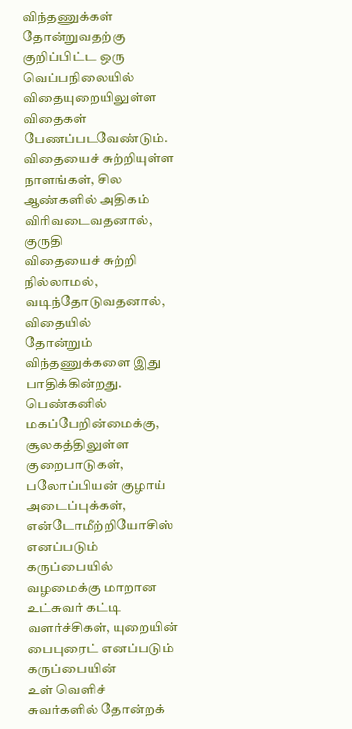விந்தணுக்கள் தோன்றுவதற்கு குறிப்பிட்ட ஒரு வெப்பநிலையில்
விதையுறையிலுள்ள விதைகள் பேணப்படவேண்டும். விதையைச் சுற்றியுள்ள
நாளங்கள், சில ஆண்களில் அதிகம் விரிவடைவதனால், குருதி
விதையைச் சுற்றி நில்லாமல், வடிந்தோடுவதனால், விதையில்
தோன்றும் விந்தணுக்களை இது பாதிக்கின்றது.
பெண்கனில் மகப்பேறின்மைக்கு, சூலகத்திலுள்ள
குறைபாடுகள், பலோப்பியன் குழாய் அடைப்புக்கள், என்டோமீற்றியோசிஸ்
எனப்படும் கருப்பையில் வழமைக்கு மாறான உட்சுவர் கட்டி
வளர்ச்சிகள், யுறையின் பைபுரைட் எனப்படும் கருப்பையின்
உள் வெளிச் சுவர்களில் தோன்றக்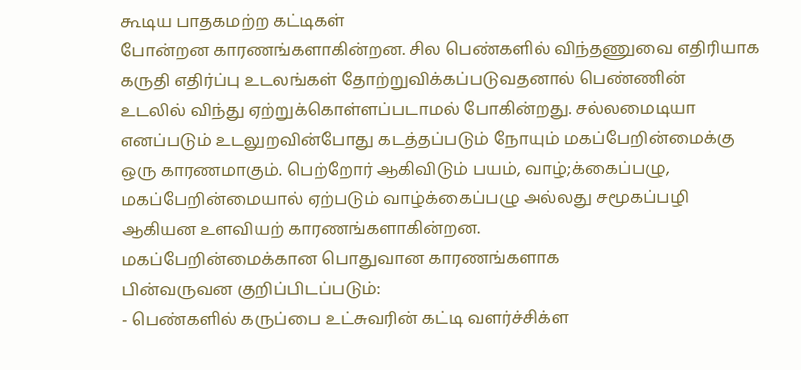கூடிய பாதகமற்ற கட்டிகள்
போன்றன காரணங்களாகின்றன. சில பெண்களில் விந்தணுவை எதிரியாக
கருதி எதிர்ப்பு உடலங்கள் தோற்றுவிக்கப்படுவதனால் பெண்ணின்
உடலில் விந்து ஏற்றுக்கொள்ளப்படாமல் போகின்றது. சல்லமைடியா
எனப்படும் உடலுறவின்போது கடத்தப்படும் நோயும் மகப்பேறின்மைக்கு
ஒரு காரணமாகும். பெற்றோர் ஆகிவிடும் பயம், வாழ்;க்கைப்பழு,
மகப்பேறின்மையால் ஏற்படும் வாழ்க்கைப்பழு அல்லது சமூகப்பழி
ஆகியன உளவியற் காரணங்களாகின்றன.
மகப்பேறின்மைக்கான பொதுவான காரணங்களாக
பின்வருவன குறிப்பிடப்படும்:
- பெண்களில் கருப்பை உட்சுவரின் கட்டி வளர்ச்சிக்ள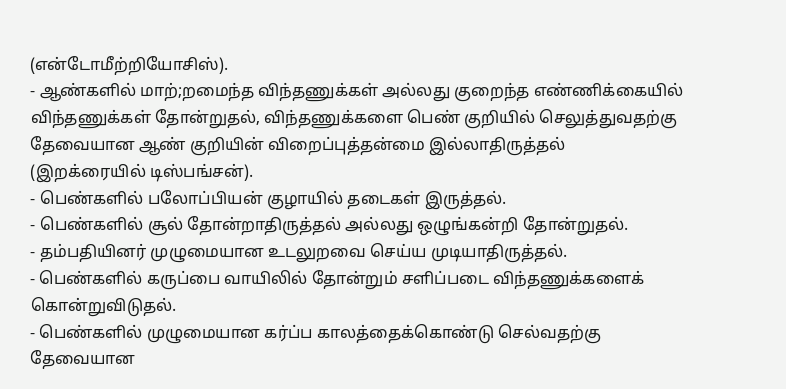(என்டோமீற்றியோசிஸ்).
- ஆண்களில் மாற்;றமைந்த விந்தணுக்கள் அல்லது குறைந்த எண்ணிக்கையில்
விந்தணுக்கள் தோன்றுதல், விந்தணுக்களை பெண் குறியில் செலுத்துவதற்கு
தேவையான ஆண் குறியின் விறைப்புத்தன்மை இல்லாதிருத்தல்
(இறக்ரையில் டிஸ்பங்சன்).
- பெண்களில் பலோப்பியன் குழாயில் தடைகள் இருத்தல்.
- பெண்களில் சூல் தோன்றாதிருத்தல் அல்லது ஒழுங்கன்றி தோன்றுதல்.
- தம்பதியினர் முழுமையான உடலுறவை செய்ய முடியாதிருத்தல்.
- பெண்களில் கருப்பை வாயிலில் தோன்றும் சளிப்படை விந்தணுக்களைக்
கொன்றுவிடுதல்.
- பெண்களில் முழுமையான கர்ப்ப காலத்தைக்கொண்டு செல்வதற்கு
தேவையான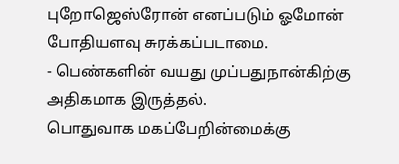புறோஜெஸ்ரோன் எனப்படும் ஓமோன் போதியளவு சுரக்கப்படாமை.
- பெண்களின் வயது முப்பதுநான்கிற்கு அதிகமாக இருத்தல்.
பொதுவாக மகப்பேறின்மைக்கு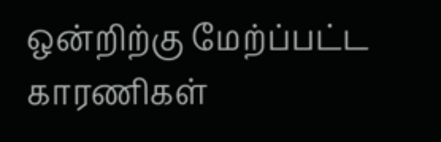ஒன்றிற்கு மேற்ப்பட்ட
காரணிகள்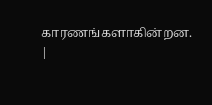காரணங்களாகின்றன.
|